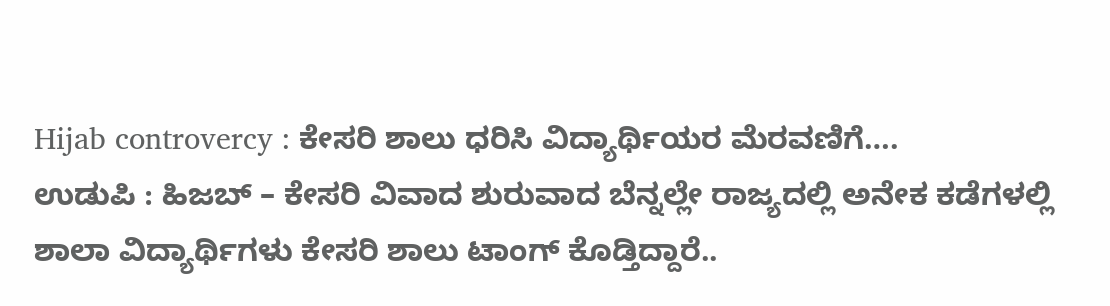Hijab controvercy : ಕೇಸರಿ ಶಾಲು ಧರಿಸಿ ವಿದ್ಯಾರ್ಥಿಯರ ಮೆರವಣಿಗೆ….
ಉಡುಪಿ : ಹಿಜಬ್ – ಕೇಸರಿ ವಿವಾದ ಶುರುವಾದ ಬೆನ್ನಲ್ಲೇ ರಾಜ್ಯದಲ್ಲಿ ಅನೇಕ ಕಡೆಗಳಲ್ಲಿ ಶಾಲಾ ವಿದ್ಯಾರ್ಥಿಗಳು ಕೇಸರಿ ಶಾಲು ಟಾಂಗ್ ಕೊಡ್ತಿದ್ದಾರೆ..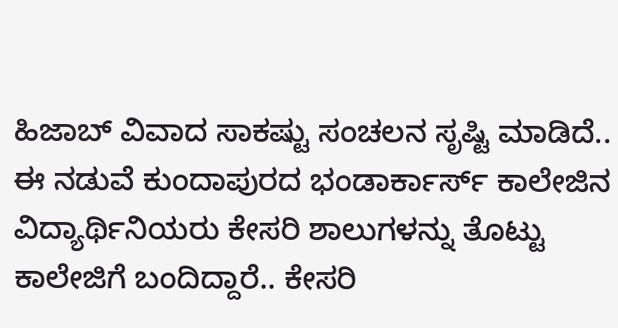ಹಿಜಾಬ್ ವಿವಾದ ಸಾಕಷ್ಟು ಸಂಚಲನ ಸೃಷ್ಟಿ ಮಾಡಿದೆ..
ಈ ನಡುವೆ ಕುಂದಾಪುರದ ಭಂಡಾರ್ಕಾರ್ಸ್ ಕಾಲೇಜಿನ ವಿದ್ಯಾರ್ಥಿನಿಯರು ಕೇಸರಿ ಶಾಲುಗಳನ್ನು ತೊಟ್ಟು ಕಾಲೇಜಿಗೆ ಬಂದಿದ್ದಾರೆ.. ಕೇಸರಿ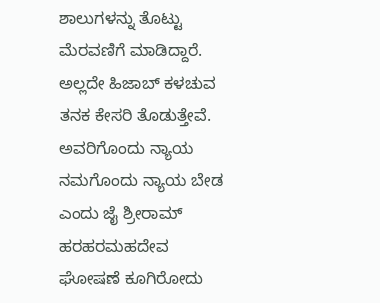ಶಾಲುಗಳನ್ನು ತೊಟ್ಟು ಮೆರವಣಿಗೆ ಮಾಡಿದ್ದಾರೆ.
ಅಲ್ಲದೇ ಹಿಜಾಬ್ ಕಳಚುವ ತನಕ ಕೇಸರಿ ತೊಡುತ್ತೇವೆ. ಅವರಿಗೊಂದು ನ್ಯಾಯ ನಮಗೊಂದು ನ್ಯಾಯ ಬೇಡ ಎಂದು ಜೈ ಶ್ರೀರಾಮ್ ಹರಹರಮಹದೇವ ಘೋಷಣೆ ಕೂಗಿರೋದು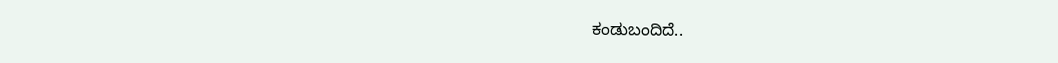ಕಂಡುಬಂದಿದೆ..